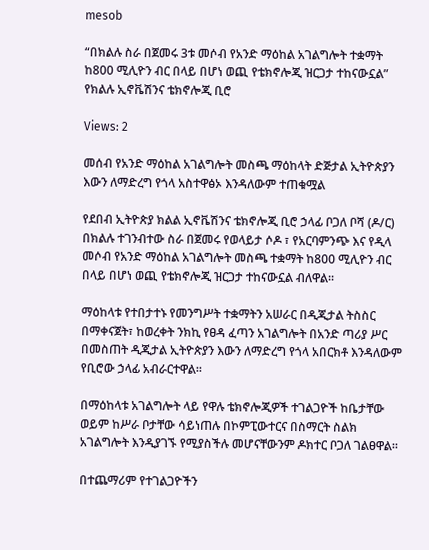mesob

“በክልሉ ስራ በጀመሩ 3ቱ መሶብ የአንድ ማዕከል አገልግሎት ተቋማት ከ800 ሚሊዮን ብር በላይ በሆነ ወጪ የቴክኖሎጂ ዝርጋታ ተከናውኗል” የክልሉ ኢኖቬሽንና ቴክኖሎጂ ቢሮ

Views: 2

መሰብ የአንድ ማዕከል አገልግሎት መስጫ ማዕከላት ድጅታል ኢትዮጵያን እውን ለማድረግ የጎላ አስተዋፅኦ እንዳለውም ተጠቁሟል

የደበብ ኢትዮጵያ ክልል ኢኖቬሽንና ቴክኖሎጂ ቢሮ ኃላፊ ቦጋለ ቦሻ (ዶ/ር) በክልሉ ተገንብተው ስራ በጀመሩ የወላይታ ሶዶ ፣ የአርባምንጭ እና የዲላ መሶብ የአንድ ማዕከል አገልግሎት መስጫ ተቋማት ከ800 ሚሊዮን ብር በላይ በሆነ ወጪ የቴክኖሎጂ ዝርጋታ ተከናውኗል ብለዋል።

ማዕከላቱ የተበታተኑ የመንግሥት ተቋማትን አሠራር በዲጂታል ትስስር በማቀናጀት፣ ከወረቀት ንክኪ የፀዳ ፈጣን አገልግሎት በአንድ ጣሪያ ሥር በመስጠት ዲጂታል ኢትዮጵያን እውን ለማድረግ የጎላ አበርክቶ እንዳለውም የቢሮው ኃላፊ አብራርተዋል።

በማዕከላቱ አገልግሎት ላይ የዋሉ ቴክኖሎጂዎች ተገልጋዮች ከቤታቸው ወይም ከሥራ ቦታቸው ሳይነጠሉ በኮምፒውተርና በስማርት ስልክ አገልግሎት እንዲያገኙ የሚያስችሉ መሆናቸውንም ዶክተር ቦጋለ ገልፀዋል።

በተጨማሪም የተገልጋዮችን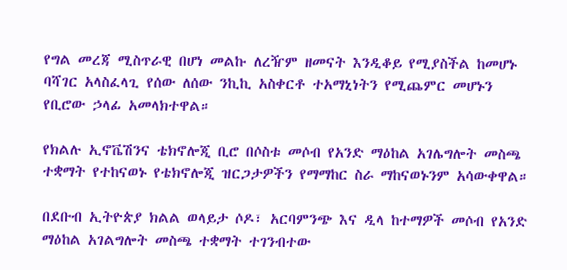የግል መረጃ ሚስጥራዊ በሆነ መልኩ ለረዥም ዘመናት እንዲቆይ የሚያስችል ከመሆኑ ባሻገር አላስፈላጊ የሰው ለሰው ንኪኪ አስቀርቶ ተአማኒነትን የሚጨምር መሆኑን የቢሮው ኃላፊ አመላክተዋል።

የክልሉ ኢኖቬሽንና ቴክኖሎጂ ቢሮ በሶስቱ መሶብ የአንድ ማዕከል አገሌግሎት መስጫ ተቋማት የተከናወኑ የቴክኖሎጂ ዝርጋታዎችን የማማከር ስራ ማከናወኑንም አሳውቀዋል።

በደቡብ ኢትዮጵያ ክልል ወላይታ ሶዶ፣ አርባምንጭ እና ዲላ ከተማዎች መሶብ የአንድ ማዕከል አገልግሎት መስጫ ተቋማት ተገንብተው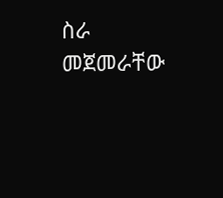ስራ መጀመራቸው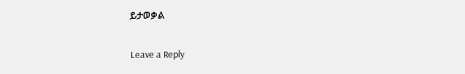ይታወቃል

Leave a Reply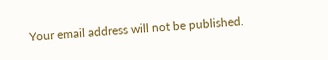Your email address will not be published.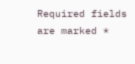Required fields are marked *